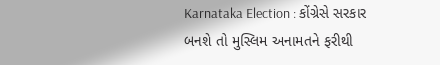Karnataka Election : કોંગ્રેસે સરકાર બનશે તો મુસ્લિમ અનામતને ફરીથી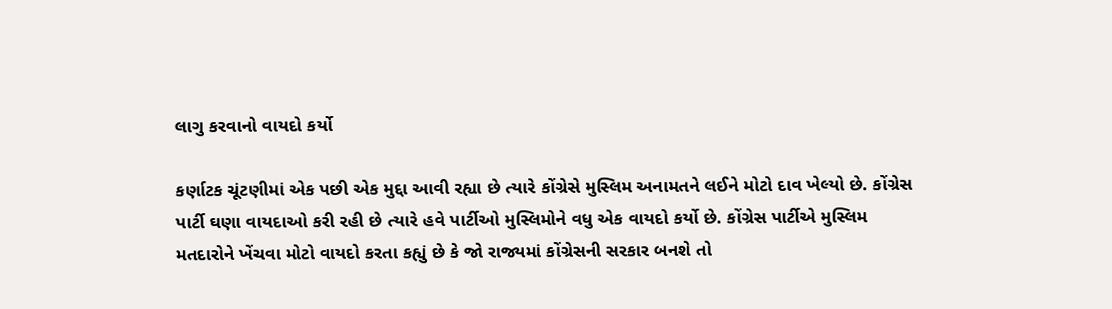લાગુ કરવાનો વાયદો કર્યો

કર્ણાટક ચૂંટણીમાં એક પછી એક મુદ્દા આવી રહ્યા છે ત્યારે કોંગ્રેસે મુસ્લિમ અનામતને લઈને મોટો દાવ ખેલ્યો છે. કોંગ્રેસ પાર્ટી ઘણા વાયદાઓ કરી રહી છે ત્યારે હવે પાર્ટીઓ મુસ્લિમોને વધુ એક વાયદો કર્યો છે. કોંગ્રેસ પાર્ટીએ મુસ્લિમ મતદારોને ખેંચવા મોટો વાયદો કરતા કહ્યું છે કે જો રાજ્યમાં કોંગ્રેસની સરકાર બનશે તો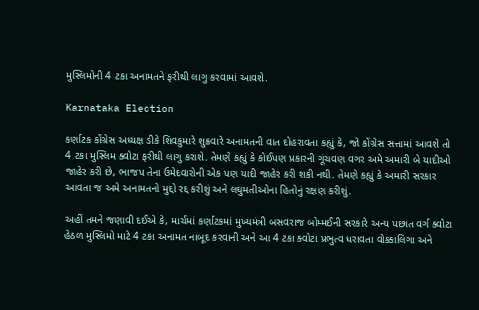મુસ્લિમોની 4 ટકા અનામતને ફરીથી લાગુ કરવામાં આવશે.

Karnataka Election

કર્ણાટક કોંગ્રેસ અધ્યક્ષ ડીકે શિવકુમારે શુક્રવારે અનામતની વાત દોહરાવતા કહ્યું કે, જો કોંગ્રેસ સત્તામાં આવશે તો 4 ટકા મુસ્લિમ ક્વોટા ફરીથી લાગુ કરાશે. તેમણે કહ્યું કે કોઈપણ પ્રકારની ગૂંચવણ વગર અમે અમારી બે યાદીઓ જાહેર કરી છે, ભાજપ તેના ઉમેદવારોની એક પણ યાદી જાહેર કરી શકી નથી. તેમણે કહ્યું કે અમારી સરકાર આવતા જ અમે અનામતનો મુદ્દો રદ્દ કરીશું અને લઘુમતીઓના હિતોનું રક્ષણ કરીશું.

અહીં તમને જણાવી દઈએ કે, માર્ચમાં કર્ણાટકમાં મુખ્યમંત્રી બસવરાજ બોમ્મઈની સરકારે અન્ય પછાત વર્ગ ક્વોટા હેઠળ મુસ્લિમો માટે 4 ટકા અનામત નાબૂદ કરવાની અને આ 4 ટકા ક્વોટા પ્રભુત્વ ધરાવતા વોક્કાલિગા અને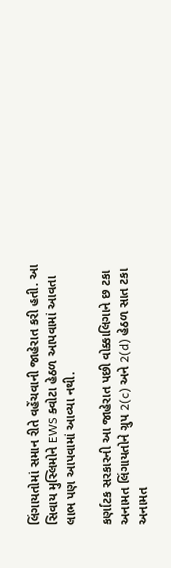લિંગાયતોમાં સમાન રીતે વહેંચવાની જાહેરાત કરી હતી. આ સિવાય મુસ્લિમોને EWS ક્વોટા હેઠળ આપવામાં આવતા લાભ પણ આપવામાં આવ્યા નથી.

કર્ણાટક સરકારની આ જાહેરાત પછી વોક્કાલિગાને છ ટકા અનામત લિંગાયતોને ગ્રુપ 2(c) અને 2(d) હેઠળ સાત ટકા અનામત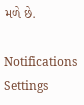મળે છે.

Notifications
Settings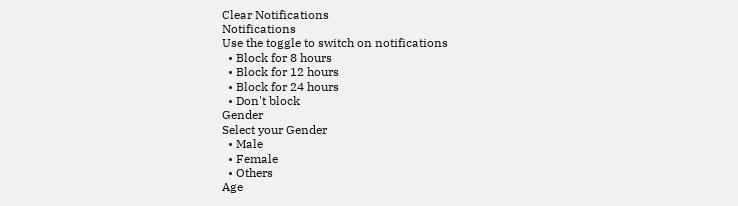Clear Notifications
Notifications
Use the toggle to switch on notifications
  • Block for 8 hours
  • Block for 12 hours
  • Block for 24 hours
  • Don't block
Gender
Select your Gender
  • Male
  • Female
  • Others
Age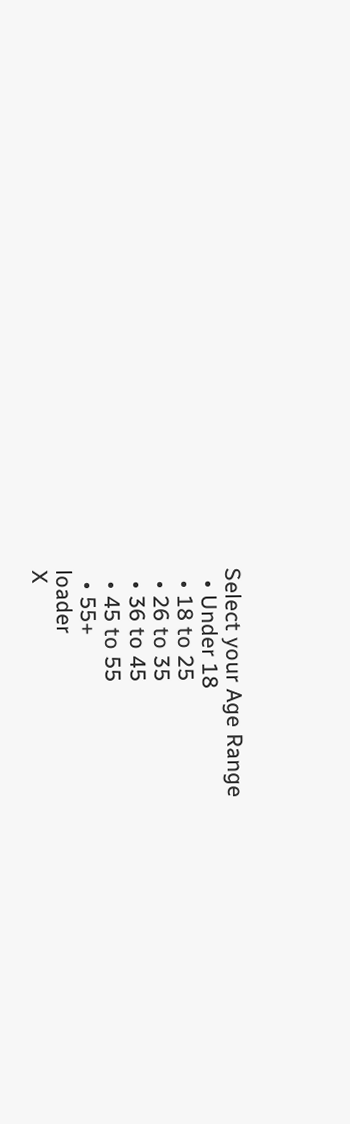Select your Age Range
  • Under 18
  • 18 to 25
  • 26 to 35
  • 36 to 45
  • 45 to 55
  • 55+
loader
X